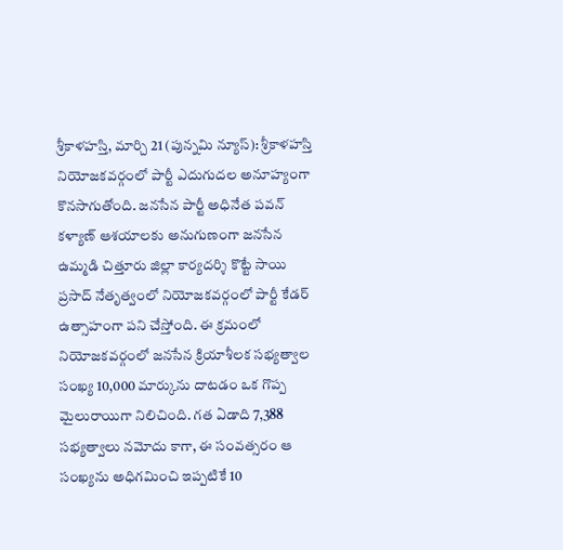శ్రీకాళహస్తి, మార్చి 21 (పున్నమి న్యూస్): శ్రీకాళహస్తి నియోజకవర్గంలో పార్టీ ఎదుగుదల అనూహ్యంగా కొనసాగుతోంది. జనసేన పార్టీ అధినేత పవన్ కళ్యాణ్ ఆశయాలకు అనుగుణంగా జనసేన ఉమ్మడి చిత్తూరు జిల్లా కార్యదర్శి కొట్టే సాయి ప్రసాద్ నేతృత్వంలో నియోజకవర్గంలో పార్టీ కేడర్ ఉత్సాహంగా పని చేస్తోంది. ఈ క్రమంలో నియోజకవర్గంలో జనసేన క్రియాశీలక సభ్యత్వాల సంఖ్య 10,000 మార్కును దాటడం ఒక గొప్ప మైలురాయిగా నిలిచింది. గత ఏడాది 7,388 సభ్యత్వాలు నమోదు కాగా, ఈ సంవత్సరం ఆ సంఖ్యను అధిగమించి ఇప్పటికే 10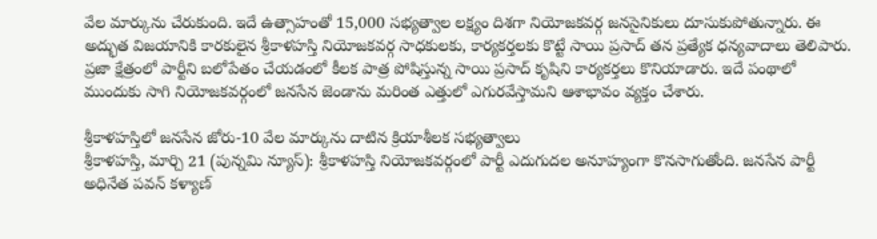వేల మార్కును చేరుకుంది. ఇదే ఉత్సాహంతో 15,000 సభ్యత్వాల లక్ష్యం దిశగా నియోజకవర్గ జనసైనికులు దూసుకుపోతున్నారు. ఈ అద్భుత విజయానికి కారకులైన శ్రీకాళహస్తి నియోజకవర్గ సాధకులకు, కార్యకర్తలకు కొట్టే సాయి ప్రసాద్ తన ప్రత్యేక ధన్యవాదాలు తెలిపారు. ప్రజా క్షేత్రంలో పార్టీని బలోపేతం చేయడంలో కీలక పాత్ర పోషిస్తున్న సాయి ప్రసాద్ కృషిని కార్యకర్తలు కొనియాడారు. ఇదే పంథాలో ముందుకు సాగి నియోజకవర్గంలో జనసేన జెండాను మరింత ఎత్తులో ఎగురవేస్తామని ఆశాభావం వ్యక్తం చేశారు.

శ్రీకాళహస్తిలో జనసేన జోరు-10 వేల మార్కును దాటిన క్రియాశీలక సభ్యత్వాలు
శ్రీకాళహస్తి, మార్చి 21 (పున్నమి న్యూస్): శ్రీకాళహస్తి నియోజకవర్గంలో పార్టీ ఎదుగుదల అనూహ్యంగా కొనసాగుతోంది. జనసేన పార్టీ అధినేత పవన్ కళ్యాణ్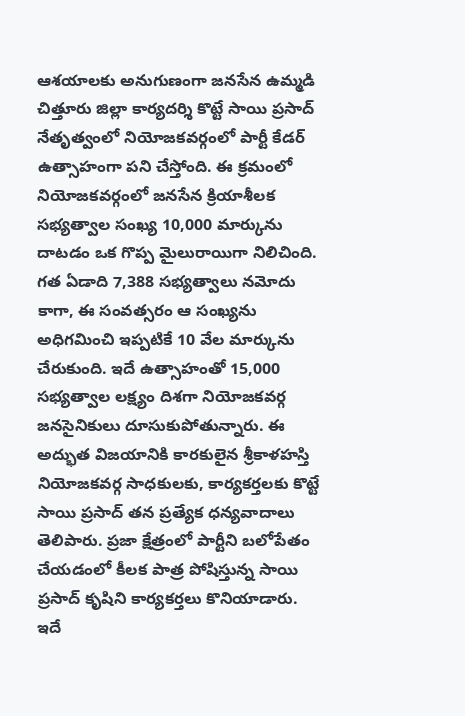ఆశయాలకు అనుగుణంగా జనసేన ఉమ్మడి చిత్తూరు జిల్లా కార్యదర్శి కొట్టే సాయి ప్రసాద్ నేతృత్వంలో నియోజకవర్గంలో పార్టీ కేడర్ ఉత్సాహంగా పని చేస్తోంది. ఈ క్రమంలో నియోజకవర్గంలో జనసేన క్రియాశీలక సభ్యత్వాల సంఖ్య 10,000 మార్కును దాటడం ఒక గొప్ప మైలురాయిగా నిలిచింది. గత ఏడాది 7,388 సభ్యత్వాలు నమోదు కాగా, ఈ సంవత్సరం ఆ సంఖ్యను అధిగమించి ఇప్పటికే 10 వేల మార్కును చేరుకుంది. ఇదే ఉత్సాహంతో 15,000 సభ్యత్వాల లక్ష్యం దిశగా నియోజకవర్గ జనసైనికులు దూసుకుపోతున్నారు. ఈ అద్భుత విజయానికి కారకులైన శ్రీకాళహస్తి నియోజకవర్గ సాధకులకు, కార్యకర్తలకు కొట్టే సాయి ప్రసాద్ తన ప్రత్యేక ధన్యవాదాలు తెలిపారు. ప్రజా క్షేత్రంలో పార్టీని బలోపేతం చేయడంలో కీలక పాత్ర పోషిస్తున్న సాయి ప్రసాద్ కృషిని కార్యకర్తలు కొనియాడారు. ఇదే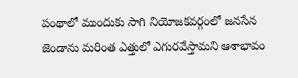పంథాలో ముందుకు సాగి నియోజకవర్గంలో జనసేన జెండాను మరింత ఎత్తులో ఎగురవేస్తామని ఆశాభావం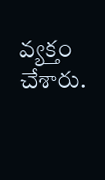వ్యక్తం చేశారు.